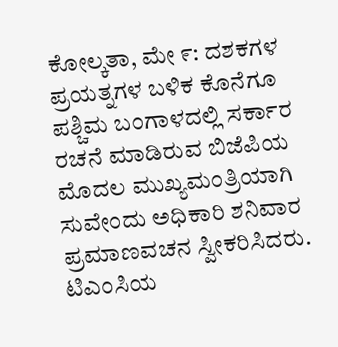ಕೋಲ್ಕತಾ, ಮೇ ೯: ದಶಕಗಳ ಪ್ರಯತ್ನಗಳ ಬಳಿಕ ಕೊನೆಗೂ ಪಶ್ಚಿಮ ಬಂಗಾಳದಲ್ಲಿ ಸರ್ಕಾರ ರಚನೆ ಮಾಡಿರುವ ಬಿಜೆಪಿಯ ಮೊದಲ ಮುಖ್ಯಮಂತ್ರಿಯಾಗಿ ಸುವೇಂದು ಅಧಿಕಾರಿ ಶನಿವಾರ ಪ್ರಮಾಣವಚನ ಸ್ವೀಕರಿಸಿದರು. ಟಿಎಂಸಿಯ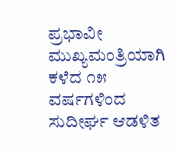ಪ್ರಭಾವೀ ಮುಖ್ಯಮಂತ್ರಿಯಾಗಿ ಕಳೆದ ೧೫ ವರ್ಷಗಳಿಂದ ಸುದೀರ್ಘ ಆಡಳಿತ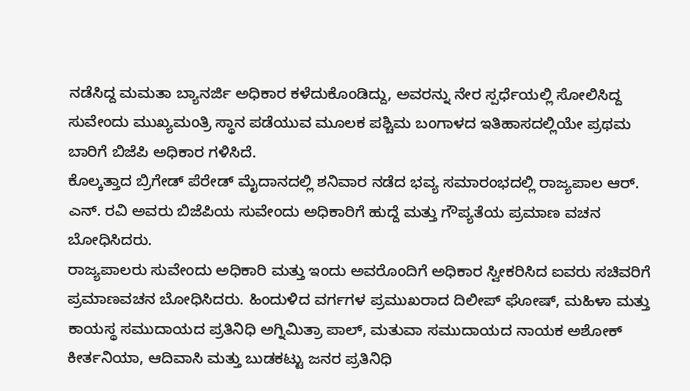ನಡೆಸಿದ್ದ ಮಮತಾ ಬ್ಯಾನರ್ಜಿ ಅಧಿಕಾರ ಕಳೆದುಕೊಂಡಿದ್ದು, ಅವರನ್ನು ನೇರ ಸ್ಪರ್ಧೆಯಲ್ಲಿ ಸೋಲಿಸಿದ್ದ ಸುವೇಂದು ಮುಖ್ಯಮಂತ್ರಿ ಸ್ಥಾನ ಪಡೆಯುವ ಮೂಲಕ ಪಶ್ಚಿಮ ಬಂಗಾಳದ ಇತಿಹಾಸದಲ್ಲಿಯೇ ಪ್ರಥಮ ಬಾರಿಗೆ ಬಿಜೆಪಿ ಅಧಿಕಾರ ಗಳಿಸಿದೆ.
ಕೊಲ್ಕತ್ತಾದ ಬ್ರಿಗೇಡ್ ಪೆರೇಡ್ ಮೈದಾನದಲ್ಲಿ ಶನಿವಾರ ನಡೆದ ಭವ್ಯ ಸಮಾರಂಭದಲ್ಲಿ ರಾಜ್ಯಪಾಲ ಆರ್. ಎನ್. ರವಿ ಅವರು ಬಿಜೆಪಿಯ ಸುವೇಂದು ಅಧಿಕಾರಿಗೆ ಹುದ್ದೆ ಮತ್ತು ಗೌಪ್ಯತೆಯ ಪ್ರಮಾಣ ವಚನ ಬೋಧಿಸಿದರು.
ರಾಜ್ಯಪಾಲರು ಸುವೇಂದು ಅಧಿಕಾರಿ ಮತ್ತು ಇಂದು ಅವರೊಂದಿಗೆ ಅಧಿಕಾರ ಸ್ವೀಕರಿಸಿದ ಐವರು ಸಚಿವರಿಗೆ ಪ್ರಮಾಣವಚನ ಬೋಧಿಸಿದರು. ಹಿಂದುಳಿದ ವರ್ಗಗಳ ಪ್ರಮುಖರಾದ ದಿಲೀಪ್ ಘೋಷ್, ಮಹಿಳಾ ಮತ್ತು ಕಾಯಸ್ಥ ಸಮುದಾಯದ ಪ್ರತಿನಿಧಿ ಅಗ್ನಿಮಿತ್ರಾ ಪಾಲ್, ಮತುವಾ ಸಮುದಾಯದ ನಾಯಕ ಅಶೋಕ್ ಕೀರ್ತನಿಯಾ, ಆದಿವಾಸಿ ಮತ್ತು ಬುಡಕಟ್ಟು ಜನರ ಪ್ರತಿನಿಧಿ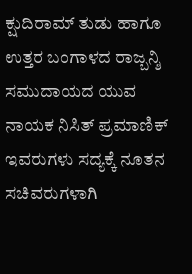ಕ್ಷುದಿರಾಮ್ ತುಡು ಹಾಗೂ ಉತ್ತರ ಬಂಗಾಳದ ರಾಜ್ಬನ್ಶಿ ಸಮುದಾಯದ ಯುವ ನಾಯಕ ನಿಸಿತ್ ಪ್ರಮಾಣಿಕ್ ಇವರುಗಳು ಸದ್ಯಕ್ಕೆ ನೂತನ ಸಚಿವರುಗಳಾಗಿ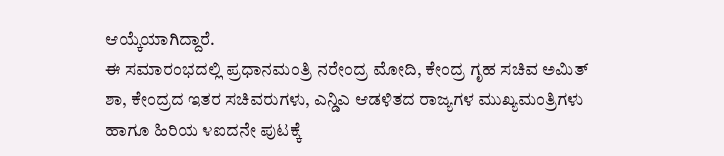ಆಯ್ಕೆಯಾಗಿದ್ದಾರೆ.
ಈ ಸಮಾರಂಭದಲ್ಲಿ ಪ್ರಧಾನಮಂತ್ರಿ ನರೇಂದ್ರ ಮೋದಿ, ಕೇಂದ್ರ ಗೃಹ ಸಚಿವ ಅಮಿತ್ ಶಾ, ಕೇಂದ್ರದ ಇತರ ಸಚಿವರುಗಳು, ಎನ್ಡಿಎ ಆಡಳಿತದ ರಾಜ್ಯಗಳ ಮುಖ್ಯಮಂತ್ರಿಗಳು ಹಾಗೂ ಹಿರಿಯ ೪ಐದನೇ ಪುಟಕ್ಕೆ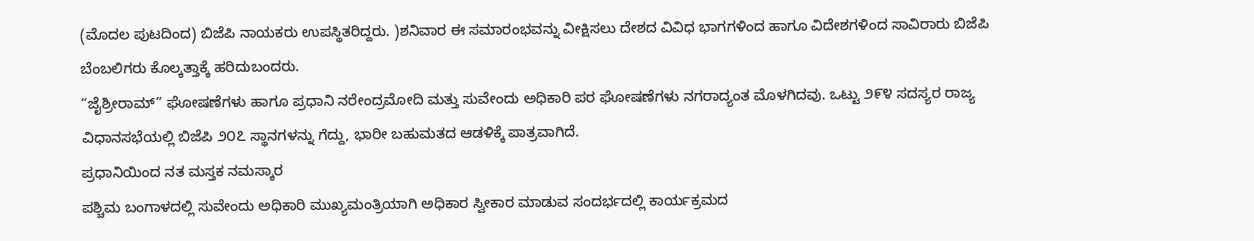(ಮೊದಲ ಪುಟದಿಂದ) ಬಿಜೆಪಿ ನಾಯಕರು ಉಪಸ್ಥಿತರಿದ್ದರು. )ಶನಿವಾರ ಈ ಸಮಾರಂಭವನ್ನು ವೀಕ್ಷಿಸಲು ದೇಶದ ವಿವಿಧ ಭಾಗಗಳಿಂದ ಹಾಗೂ ವಿದೇಶಗಳಿಂದ ಸಾವಿರಾರು ಬಿಜೆಪಿ ಬೆಂಬಲಿಗರು ಕೊಲ್ಕತ್ತಾಕ್ಕೆ ಹರಿದುಬಂದರು.
“ಜೈಶ್ರೀರಾಮ್” ಘೋಷಣೆಗಳು ಹಾಗೂ ಪ್ರಧಾನಿ ನರೇಂದ್ರಮೋದಿ ಮತ್ತು ಸುವೇಂದು ಅಧಿಕಾರಿ ಪರ ಘೋಷಣೆಗಳು ನಗರಾದ್ಯಂತ ಮೊಳಗಿದವು. ಒಟ್ಟು ೨೯೪ ಸದಸ್ಯರ ರಾಜ್ಯ ವಿಧಾನಸಭೆಯಲ್ಲಿ ಬಿಜೆಪಿ ೨೦೭ ಸ್ಥಾನಗಳನ್ನು ಗೆದ್ದು, ಭಾರೀ ಬಹುಮತದ ಆಡಳಿಕ್ಕೆ ಪಾತ್ರವಾಗಿದೆ.
ಪ್ರಧಾನಿಯಿಂದ ನತ ಮಸ್ತಕ ನಮಸ್ಕಾರ
ಪಶ್ಚಿಮ ಬಂಗಾಳದಲ್ಲಿ ಸುವೇಂದು ಅಧಿಕಾರಿ ಮುಖ್ಯಮಂತ್ರಿಯಾಗಿ ಅಧಿಕಾರ ಸ್ವೀಕಾರ ಮಾಡುವ ಸಂದರ್ಭದಲ್ಲಿ ಕಾರ್ಯಕ್ರಮದ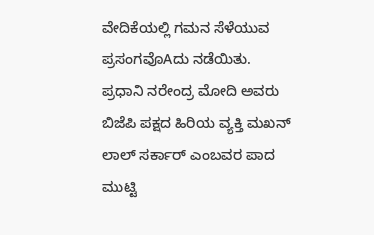ವೇದಿಕೆಯಲ್ಲಿ ಗಮನ ಸೆಳೆಯುವ ಪ್ರಸಂಗವೊAದು ನಡೆಯಿತು. ಪ್ರಧಾನಿ ನರೇಂದ್ರ ಮೋದಿ ಅವರು ಬಿಜೆಪಿ ಪಕ್ಷದ ಹಿರಿಯ ವ್ಯಕ್ತಿ ಮಖನ್ ಲಾಲ್ ಸರ್ಕಾರ್ ಎಂಬವರ ಪಾದ ಮುಟ್ಟಿ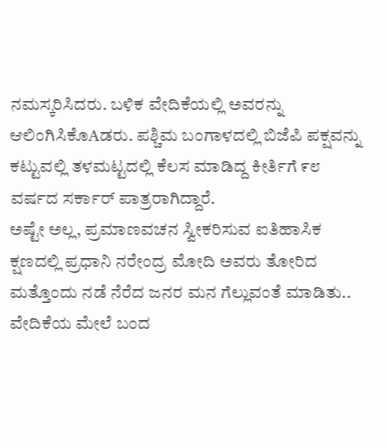ನಮಸ್ಕರಿಸಿದರು. ಬಳಿಕ ವೇದಿಕೆಯಲ್ಲಿ ಅವರನ್ನು ಆಲಿಂಗಿಸಿಕೊAಡರು. ಪಶ್ಚಿಮ ಬಂಗಾಳದಲ್ಲಿ ಬಿಜೆಪಿ ಪಕ್ಷವನ್ನು ಕಟ್ಟುವಲ್ಲಿ ತಳಮಟ್ಟದಲ್ಲಿ ಕೆಲಸ ಮಾಡಿದ್ದ ಕೀರ್ತಿಗೆ ೯೮ ವರ್ಷದ ಸರ್ಕಾರ್ ಪಾತ್ರರಾಗಿದ್ದಾರೆ.
ಅಷ್ಟೇ ಅಲ್ಲ, ಪ್ರಮಾಣವಚನ ಸ್ವೀಕರಿಸುವ ಐತಿಹಾಸಿಕ ಕ್ಷಣದಲ್ಲಿ ಪ್ರಧಾನಿ ನರೇಂದ್ರ ಮೋದಿ ಅವರು ತೋರಿದ ಮತ್ತೊಂದು ನಡೆ ನೆರೆದ ಜನರ ಮನ ಗೆಲ್ಲುವಂತೆ ಮಾಡಿತು.. ವೇದಿಕೆಯ ಮೇಲೆ ಬಂದ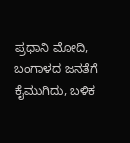ಪ್ರಧಾನಿ ಮೋದಿ, ಬಂಗಾಳದ ಜನತೆಗೆ ಕೈಮುಗಿದು, ಬಳಿಕ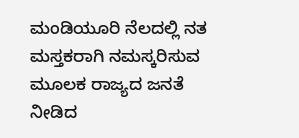ಮಂಡಿಯೂರಿ ನೆಲದಲ್ಲಿ ನತ ಮಸ್ತಕರಾಗಿ ನಮಸ್ಕರಿಸುವ ಮೂಲಕ ರಾಜ್ಯದ ಜನತೆ ನೀಡಿದ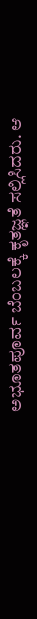ಅಭೂತಪೂರ್ವ ಬೆಂಬಲಕ್ಕೆ ಕೃತಜ್ಞತೆ ಸಲ್ಲಿಸಿದರು. ಆ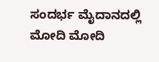ಸಂದರ್ಭ ಮೈದಾನದಲ್ಲಿ ಮೋದಿ ಮೋದಿ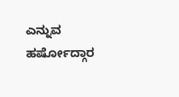ಎನ್ನುವ ಹರ್ಷೋದ್ಗಾರ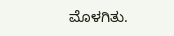ಮೊಳಗಿತು.